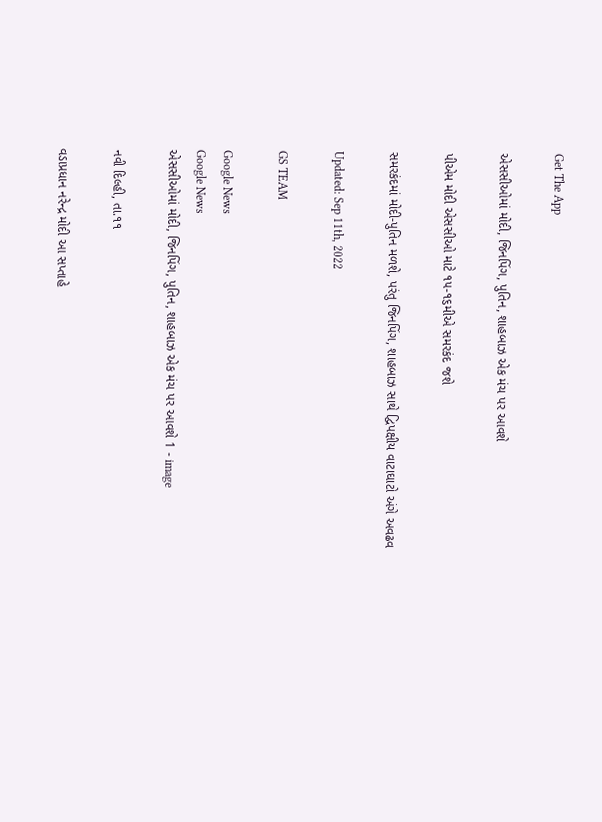Get The App

એસસીઓમાં મોદી, જિનપિંગ, પુતિન, શાહબાઝ એક મંચ પર આવશે

પીએમ મોદી એસસીઓ માટે ૧૫-૧૬મીએ સમરકંદ જશે

સમરકંદમાં મોદી-પુતિન મળશે, પરંતુ જિનપિંગ, શાહબાઝ સાથે દ્વિપક્ષીય વાટાઘાટો અંગે અવઢવ

Updated: Sep 11th, 2022

GS TEAM

Google News
Google News
એસસીઓમાં મોદી, જિનપિંગ, પુતિન, શાહબાઝ એક મંચ પર આવશે 1 - image

નવી દિલ્હી, તા.૧૧

વડાપ્રધાન નરેન્દ્ર મોદી આ સપ્તાહે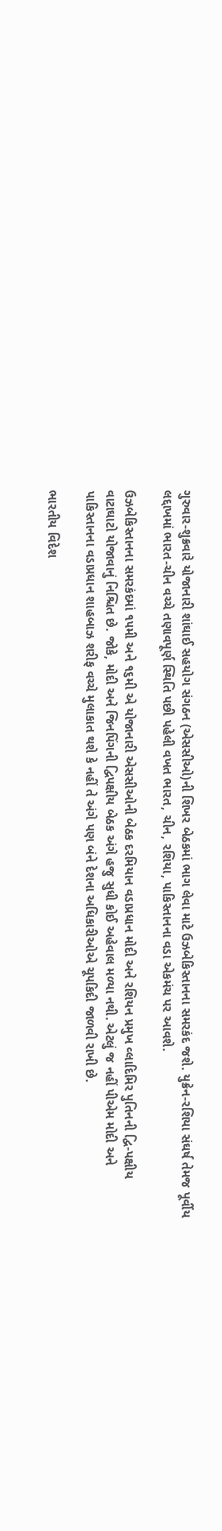ગુરુવાર-શુક્રવારે યોજાનારી શાંઘાઈ સહયોગ સંગઠન (એસસીઓ)ની શિખર બેઠકમાં ભાગ લેવા માટે ઉઝબેકિસ્તાનના સમરકંદ જશે. યુક્રેન-રશિયા સંઘર્ષ તેમજ પૂર્વીય લદ્દાખમાં ભારત-ચીન વચ્ચે તણાવપૂર્ણ સ્થિતિ પછી પહેલી વખત ભારત, ચીન, રશિયા, પાકિસ્તાનના વડા એકમંચ પર આવશે.

ઉઝબેકિસ્તાનના સમરકંદમાં ૧૫મી અને ૧૬મી એ યોજાનારી એસસીઓની બેઠક દરમિયાન વડાપ્રધાન મોદી અને રશિયન પ્રમુખ વ્લાદિમિર પુતિનની દ્વિ-પક્ષીય વાટાઘાટો યોજાવાનું નિશ્ચિત છે. જોકે, મોદી અને જિનપિંગની દ્વિપક્ષીય બેઠક અંગે હજુ સુધી કોઈ અહેવાલ મળ્યા નથી. એટલું જ નહીં પીએમ મોદી અને પાકિસ્તાનના વડાપ્રધાન શાહબાઝ શરીફ વચ્ચે મુલાકાત થશે કે નહીં તે અંગે પણ બંને દેશના અધિકારીઓએ ચૂપકિદી જાળવી રાખી છે.

ભારતીય વિદેશ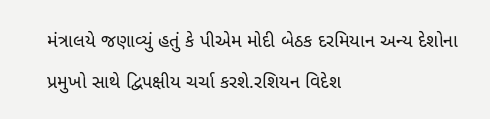મંત્રાલયે જણાવ્યું હતું કે પીએમ મોદી બેઠક દરમિયાન અન્ય દેશોના પ્રમુખો સાથે દ્વિપક્ષીય ચર્ચા કરશે.રશિયન વિદેશ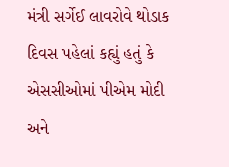મંત્રી સર્ગેઈ લાવરોવે થોડાક દિવસ પહેલાં કહ્યું હતું કે એસસીઓમાં પીએમ મોદી અને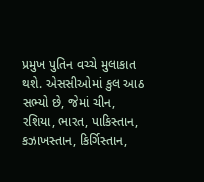પ્રમુખ પુતિન વચ્ચે મુલાકાત થશે. એસસીઓમાં કુલ આઠ સભ્યો છે, જેમાં ચીન, રશિયા, ભારત, પાકિસ્તાન, કઝાખસ્તાન, કિર્ગિસ્તાન,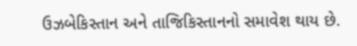ઉઝબેકિસ્તાન અને તાજિકિસ્તાનનો સમાવેશ થાય છે.